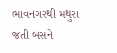ભાવનગરથી મથુરા જતી બસને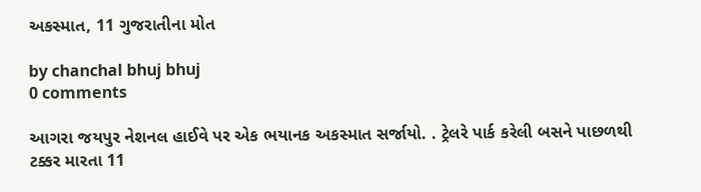અકસ્માત, 11 ગુજરાતીના મોત

by chanchal bhuj bhuj
0 comments

આગરા જયપુર નેશનલ હાઈવે પર એક ભયાનક અકસ્માત સર્જાયો. . ટ્રેલરે પાર્ક કરેલી બસને પાછળથી ટક્કર મારતા 11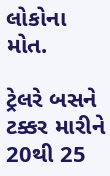લોકોના મોત.

ટ્રેલરે બસને ટક્કર મારીને 20થી 25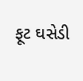ફૂટ ઘસેડી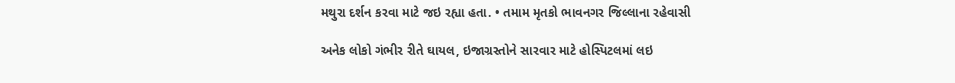મથુરા દર્શન કરવા માટે જઇ રહ્યા હતા. • તમામ મૃતકો ભાવનગર જિલ્લાના રહેવાસી

અનેક લોકો ગંભીર રીતે ઘાયલ, ઇજાગ્રસ્તોને સારવાર માટે હોસ્પિટલમાં લઇ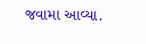જવામા આવ્યા.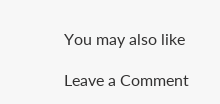You may also like

Leave a Comment